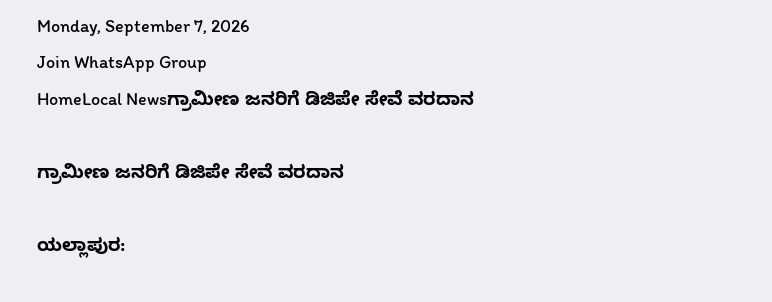Monday, September 7, 2026
Join WhatsApp Group
HomeLocal Newsಗ್ರಾಮೀಣ ಜನರಿಗೆ ಡಿಜಿಪೇ ಸೇವೆ ವರದಾನ

ಗ್ರಾಮೀಣ ಜನರಿಗೆ ಡಿಜಿಪೇ ಸೇವೆ ವರದಾನ

ಯಲ್ಲಾಪುರ: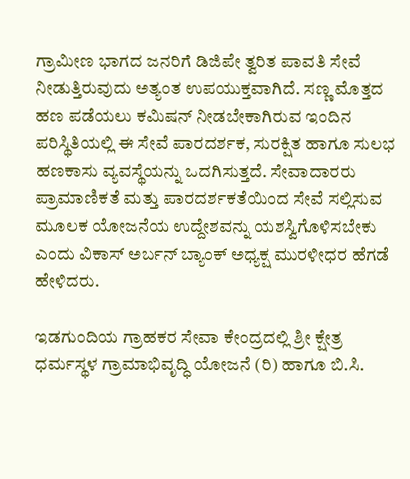ಗ್ರಾಮೀಣ ಭಾಗದ ಜನರಿಗೆ ಡಿಜಿಪೇ ತ್ವರಿತ ಪಾವತಿ ಸೇವೆ ನೀಡುತ್ತಿರುವುದು ಅತ್ಯಂತ ಉಪಯುಕ್ತವಾಗಿದೆ. ಸಣ್ಣ ಮೊತ್ತದ ಹಣ ಪಡೆಯಲು ಕಮಿಷನ್ ನೀಡಬೇಕಾಗಿರುವ ಇಂದಿನ ಪರಿಸ್ಥಿತಿಯಲ್ಲಿ ಈ ಸೇವೆ ಪಾರದರ್ಶಕ, ಸುರಕ್ಷಿತ ಹಾಗೂ ಸುಲಭ ಹಣಕಾಸು ವ್ಯವಸ್ಥೆಯನ್ನು ಒದಗಿಸುತ್ತದೆ. ಸೇವಾದಾರರು ಪ್ರಾಮಾಣಿಕತೆ ಮತ್ತು ಪಾರದರ್ಶಕತೆಯಿಂದ ಸೇವೆ ಸಲ್ಲಿಸುವ ಮೂಲಕ ಯೋಜನೆಯ ಉದ್ದೇಶವನ್ನು ಯಶಸ್ವಿಗೊಳಿಸಬೇಕು ಎಂದು ವಿಕಾಸ್ ಅರ್ಬನ್ ಬ್ಯಾಂಕ್ ಅಧ್ಯಕ್ಷ ಮುರಳೀಧರ ಹೆಗಡೆ ಹೇಳಿದರು.

ಇಡಗುಂದಿಯ ಗ್ರಾಹಕರ ಸೇವಾ ಕೇಂದ್ರದಲ್ಲಿ ಶ್ರೀ ಕ್ಷೇತ್ರ ಧರ್ಮಸ್ಥಳ ಗ್ರಾಮಾಭಿವೃದ್ಧಿ ಯೋಜನೆ (ರಿ) ಹಾಗೂ ಬಿ.ಸಿ.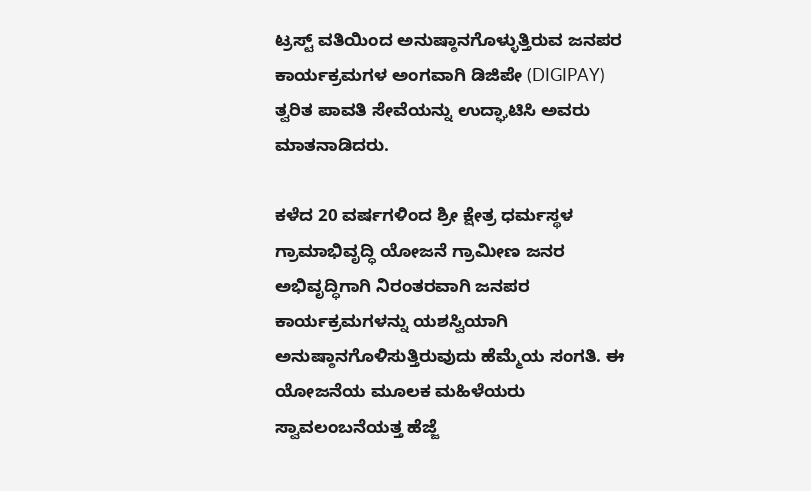ಟ್ರಸ್ಟ್ ವತಿಯಿಂದ ಅನುಷ್ಠಾನಗೊಳ್ಳುತ್ತಿರುವ ಜನಪರ ಕಾರ್ಯಕ್ರಮಗಳ ಅಂಗವಾಗಿ ಡಿಜಿಪೇ (DIGIPAY) ತ್ವರಿತ ಪಾವತಿ ಸೇವೆಯನ್ನು ಉದ್ಘಾಟಿಸಿ ಅವರು ಮಾತನಾಡಿದರು.

ಕಳೆದ 20 ವರ್ಷಗಳಿಂದ ಶ್ರೀ ಕ್ಷೇತ್ರ ಧರ್ಮಸ್ಥಳ ಗ್ರಾಮಾಭಿವೃದ್ಧಿ ಯೋಜನೆ ಗ್ರಾಮೀಣ ಜನರ ಅಭಿವೃದ್ಧಿಗಾಗಿ ನಿರಂತರವಾಗಿ ಜನಪರ ಕಾರ್ಯಕ್ರಮಗಳನ್ನು ಯಶಸ್ವಿಯಾಗಿ ಅನುಷ್ಠಾನಗೊಳಿಸುತ್ತಿರುವುದು ಹೆಮ್ಮೆಯ ಸಂಗತಿ. ಈ ಯೋಜನೆಯ ಮೂಲಕ ಮಹಿಳೆಯರು ಸ್ವಾವಲಂಬನೆಯತ್ತ ಹೆಜ್ಜೆ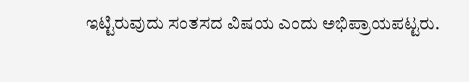ಇಟ್ಟಿರುವುದು ಸಂತಸದ ವಿಷಯ ಎಂದು ಅಭಿಪ್ರಾಯಪಟ್ಟರು.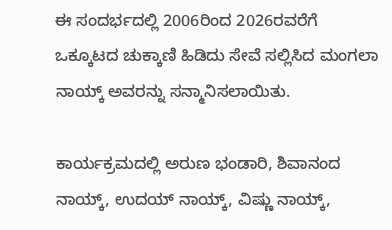ಈ ಸಂದರ್ಭದಲ್ಲಿ 2006ರಿಂದ 2026ರವರೆಗೆ ಒಕ್ಕೂಟದ ಚುಕ್ಕಾಣಿ ಹಿಡಿದು ಸೇವೆ ಸಲ್ಲಿಸಿದ ಮಂಗಲಾ ನಾಯ್ಕ್ ಅವರನ್ನು ಸನ್ಮಾನಿಸಲಾಯಿತು.

ಕಾರ್ಯಕ್ರಮದಲ್ಲಿ ಅರುಣ ಭಂಡಾರಿ, ಶಿವಾನಂದ ನಾಯ್ಕ್, ಉದಯ್ ನಾಯ್ಕ್, ವಿಷ್ಣು ನಾಯ್ಕ್,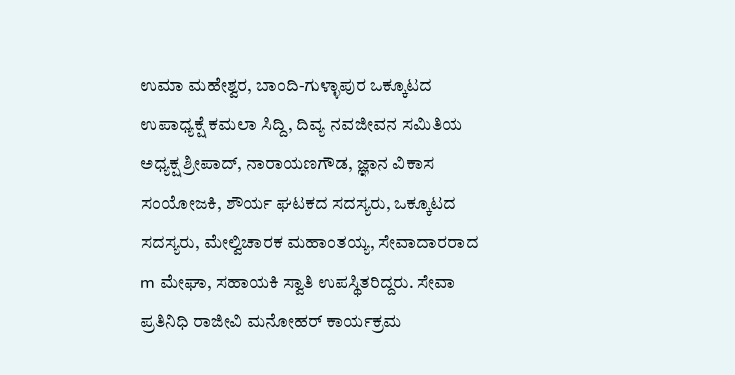ಉಮಾ ಮಹೇಶ್ವರ, ಬಾಂದಿ-ಗುಳ್ಳಾಪುರ ಒಕ್ಕೂಟದ ಉಪಾಧ್ಯಕ್ಷೆ ಕಮಲಾ ಸಿದ್ದಿ, ದಿವ್ಯ ನವಜೀವನ ಸಮಿತಿಯ ಅಧ್ಯಕ್ಷ ಶ್ರೀಪಾದ್, ನಾರಾಯಣಗೌಡ, ಜ್ಞಾನ ವಿಕಾಸ ಸಂಯೋಜಕಿ, ಶೌರ್ಯ ಘಟಕದ ಸದಸ್ಯರು, ಒಕ್ಕೂಟದ ಸದಸ್ಯರು, ಮೇಲ್ವಿಚಾರಕ ಮಹಾಂತಯ್ಯ, ಸೇವಾದಾರರಾದ m ಮೇಘಾ, ಸಹಾಯಕಿ ಸ್ವಾತಿ ಉಪಸ್ಥಿತರಿದ್ದರು. ಸೇವಾ ಪ್ರತಿನಿಧಿ ರಾಜೀವಿ ಮನೋಹರ್ ಕಾರ್ಯಕ್ರಮ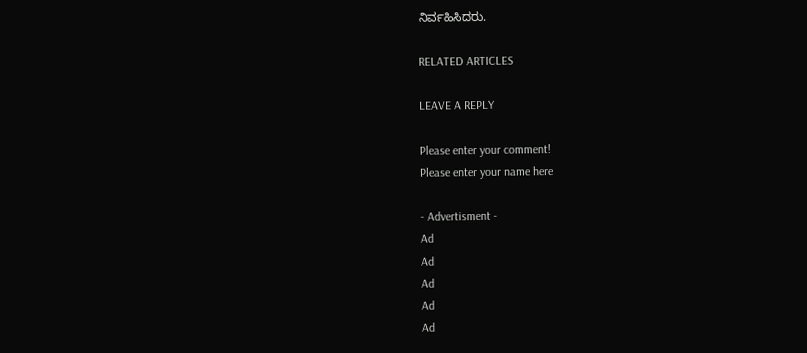ನಿರ್ವಹಿಸಿದರು.

RELATED ARTICLES

LEAVE A REPLY

Please enter your comment!
Please enter your name here

- Advertisment -
Ad
Ad
Ad
Ad
Ad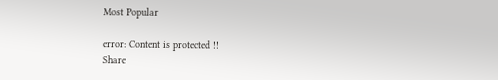Most Popular

error: Content is protected !!
Share